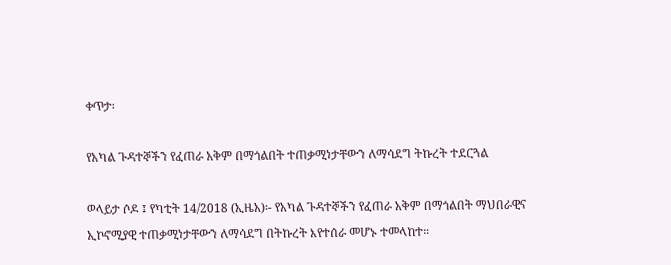ቀጥታ፡

የአካል ጉዳተኞችን የፈጠራ አቅም በማጎልበት ተጠቃሚነታቸውን ለማሳደግ ትኩረት ተደርጓል

ወላይታ ሶዶ ፤ የካቲት 14/2018 (ኢዜአ)፡- የአካል ጉዳተኞችን የፈጠራ አቅም በማጎልበት ማህበራዊና ኢኮኖሚያዊ ተጠቃሚነታቸውን ለማሳደግ በትኩረት እየተሰራ መሆኑ ተመላከተ።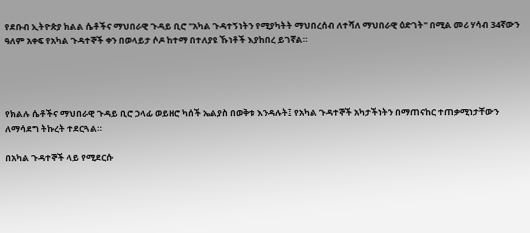የደቡብ ኢትዮጵያ ክልል ሴቶችና ማህበራዊ ጉዳይ ቢሮ "አካል ጉዳተኝነትን የሚያካትት ማህበረሰብ ለተሻለ ማህበራዊ ዕድገት" በሚል መሪ ሃሳብ 34ኛውን ዓለም አቀፍ የአካል ጉዳተኞች ቀን በወላይታ ሶዶ ከተማ በተለያዩ ኹነቶች እያከበረ ይገኛል።




የክልሉ ሴቶችና ማህበራዊ ጉዳይ ቢሮ ኃላፊ ወይዘሮ ካሰች ኤልያስ በወቅቱ እንዳሉት፤ የአካል ጉዳተኞች አካታችነትን በማጠናከር ተጠቃሚነታቸውን ለማሳደግ ትኩረት ተደርጓል።

በአካል ጉዳተኞች ላይ የሚደርሱ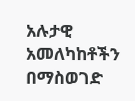አሉታዊ አመለካከቶችን በማስወገድ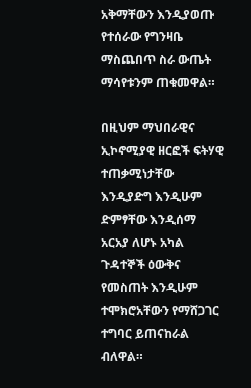አቅማቸውን እንዲያወጡ የተሰራው የግንዛቤ ማስጨበጥ ስራ ውጤት ማሳየቱንም ጠቁመዋል።

በዚህም ማህበራዊና ኢኮኖሚያዊ ዘርፎች ፍትሃዊ ተጠቃሚነታቸው እንዲያድግ እንዲሁም ድምፃቸው እንዲሰማ አርአያ ለሆኑ አካል ጉዳተኞች ዕውቅና የመስጠት እንዲሁም ተሞክሮአቸውን የማሸጋገር ተግባር ይጠናከራል ብለዋል።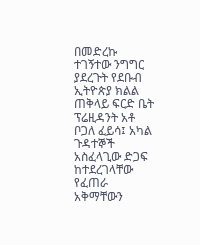በመድረኩ ተገኝተው ንግግር ያደረጉት የደቡብ ኢትዮጵያ ክልል ጠቅላይ ፍርድ ቤት ፕሬዚዳንት አቶ ቦጋለ ፈይሳ፤ አካል ጉዳተኞች አስፈላጊው ድጋፍ ከተደረገላቸው የፈጠራ አቅማቸውን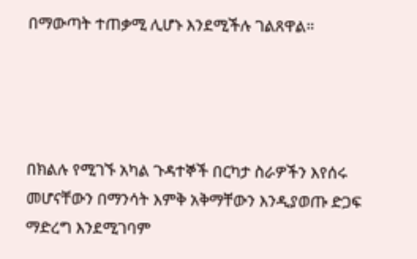በማውጣት ተጠቃሚ ሊሆኑ እንደሚችሉ ገልጸዋል።




በክልሉ የሚገኙ አካል ጉዳተኞች በርካታ ስራዎችን እየሰሩ መሆናቸውን በማንሳት እምቅ አቅማቸውን እንዲያወጡ ድጋፍ ማድረግ እንደሚገባም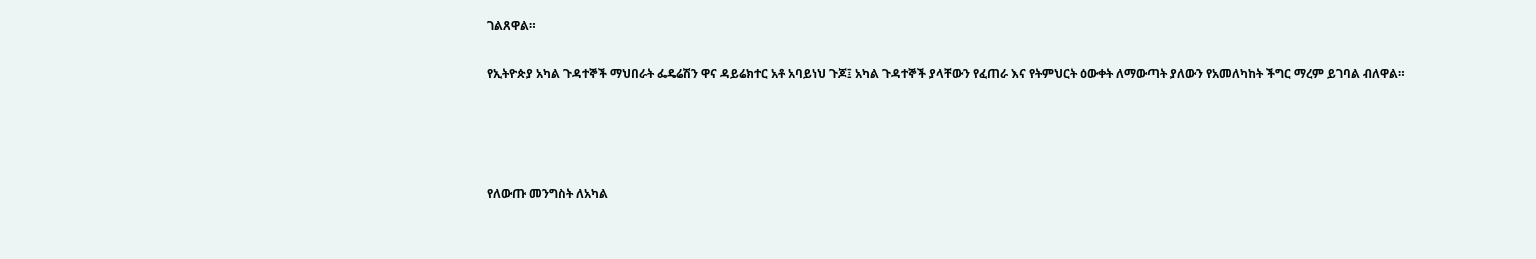ገልጸዋል።

የኢትዮጵያ አካል ጉዳተኞች ማህበራት ፌዴሬሽን ዋና ዳይሬክተር አቶ አባይነህ ጉጆ፤ አካል ጉዳተኞች ያላቸውን የፈጠራ እና የትምህርት ዕውቀት ለማውጣት ያለውን የአመለካከት ችግር ማረም ይገባል ብለዋል።




የለውጡ መንግስት ለአካል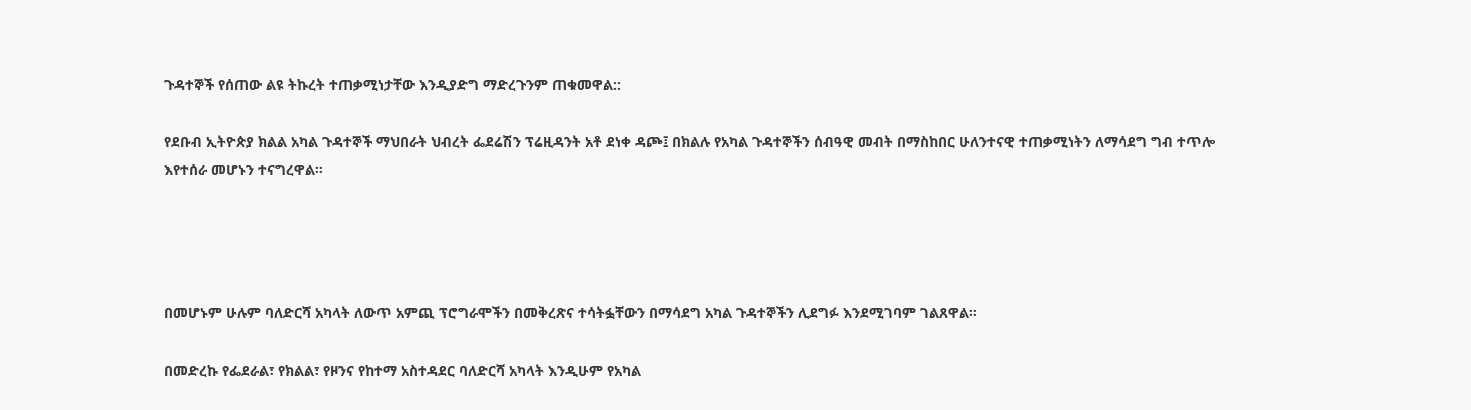ጉዳተኞች የሰጠው ልዩ ትኩረት ተጠቃሚነታቸው እንዲያድግ ማድረጉንም ጠቁመዋል::

የደቡብ ኢትዮጵያ ክልል አካል ጉዳተኞች ማህበራት ህብረት ፌደሬሽን ፕሬዚዳንት አቶ ደነቀ ዳጮ፤ በክልሉ የአካል ጉዳተኞችን ሰብዓዊ መብት በማስከበር ሁለንተናዊ ተጠቃሚነትን ለማሳደግ ግብ ተጥሎ እየተሰራ መሆኑን ተናግረዋል።




በመሆኑም ሁሉም ባለድርሻ አካላት ለውጥ አምጪ ፕሮግራሞችን በመቅረጽና ተሳትፏቸውን በማሳደግ አካል ጉዳተኞችን ሊደግፉ እንደሚገባም ገልጸዋል።

በመድረኩ የፌደራል፣ የክልል፣ የዞንና የከተማ አስተዳደር ባለድርሻ አካላት እንዲሁም የአካል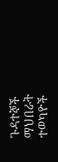ጉዳተኞች ማህበራት ተወካዮች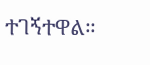ተገኝተዋል።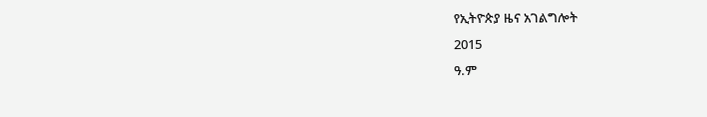የኢትዮጵያ ዜና አገልግሎት
2015
ዓ.ም